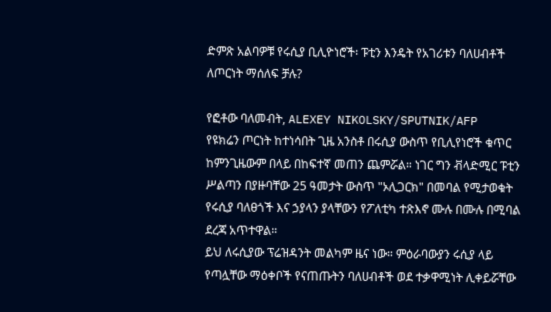ድምጽ አልባዎቹ የሩሲያ ቢሊዮነሮች፡ ፑቲን እንዴት የአገሪቱን ባለሀብቶች ለጦርነት ማሰለፍ ቻሉ?

የፎቶው ባለመብት, ALEXEY NIKOLSKY/SPUTNIK/AFP
የዩክሬን ጦርነት ከተነሳበት ጊዜ አንስቶ በሩሲያ ውስጥ የቢሊየነሮች ቁጥር ከምንጊዜውም በላይ በከፍተኛ መጠን ጨምሯል። ነገር ግን ቭላድሚር ፑቲን ሥልጣን በያዙባቸው 25 ዓመታት ውስጥ "ኦሊጋርክ" በመባል የሚታወቁት የሩሲያ ባለፀጎች እና ኃያላን ያላቸውን የፖለቲካ ተጽእኖ ሙሉ በሙሉ በሚባል ደረጃ አጥተዋል።
ይህ ለሩሲያው ፕሬዝዳንት መልካም ዜና ነው። ምዕራባውያን ሩሲያ ላይ የጣሏቸው ማዕቀቦች የናጠጡትን ባለሀብቶች ወደ ተቃዋሚነት ሊቀይሯቸው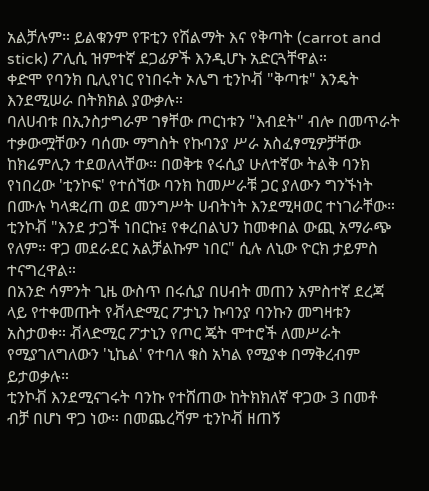አልቻሉም። ይልቁንም የፑቲን የሽልማት እና የቅጣት (carrot and stick) ፖሊሲ ዝምተኛ ደጋፊዎች እንዲሆኑ አድርጓቸዋል።
ቀድሞ የባንክ ቢሊየነር የነበሩት ኦሌግ ቲንኮቭ "ቅጣቱ" እንዴት እንደሚሠራ በትክክል ያውቃሉ።
ባለሀብቱ በኢንስታግራም ገፃቸው ጦርነቱን "እብደት" ብሎ በመጥራት ተቃውሟቸውን ባሰሙ ማግስት የኩባንያ ሥራ አስፈፃሚዎቻቸው ከክሬምሊን ተደወለላቸው። በወቅቱ የሩሲያ ሁለተኛው ትልቅ ባንክ የነበረው 'ቲንኮፍ' የተሰኘው ባንክ ከመሥራቹ ጋር ያለውን ግንኙነት በሙሉ ካላቋረጠ ወደ መንግሥት ሀብትነት እንደሚዛወር ተነገራቸው።
ቲንኮቭ "እንደ ታጋች ነበርኩ፤ የቀረበልህን ከመቀበል ውጪ አማራጭ የለም። ዋጋ መደራደር አልቻልኩም ነበር" ሲሉ ለኒው ዮርክ ታይምስ ተናግረዋል።
በአንድ ሳምንት ጊዜ ውስጥ በሩሲያ በሀብት መጠን አምስተኛ ደረጃ ላይ የተቀመጡት የቭላድሚር ፖታኒን ኩባንያ ባንኩን መግዛቱን አስታወቀ። ቭላድሚር ፖታኒን የጦር ጄት ሞተሮች ለመሥራት የሚያገለግለውን 'ኒኬል' የተባለ ቁስ አካል የሚያቀ በማቅረብም ይታወቃሉ።
ቲንኮቭ እንደሚናገሩት ባንኩ የተሸጠው ከትክክለኛ ዋጋው 3 በመቶ ብቻ በሆነ ዋጋ ነው። በመጨረሻም ቲንኮቭ ዘጠኝ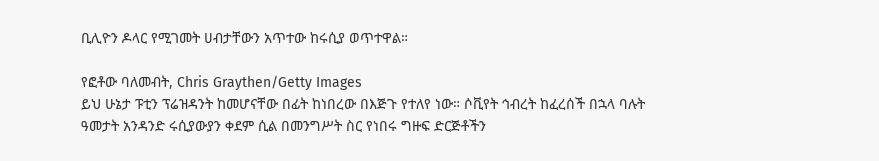ቢሊዮን ዶላር የሚገመት ሀብታቸውን አጥተው ከሩሲያ ወጥተዋል።

የፎቶው ባለመብት, Chris Graythen/Getty Images
ይህ ሁኔታ ፑቲን ፕሬዝዳንት ከመሆናቸው በፊት ከነበረው በእጅጉ የተለየ ነው። ሶቪየት ኅብረት ከፈረሰች በኋላ ባሉት ዓመታት አንዳንድ ሩሲያውያን ቀደም ሲል በመንግሥት ስር የነበሩ ግዙፍ ድርጅቶችን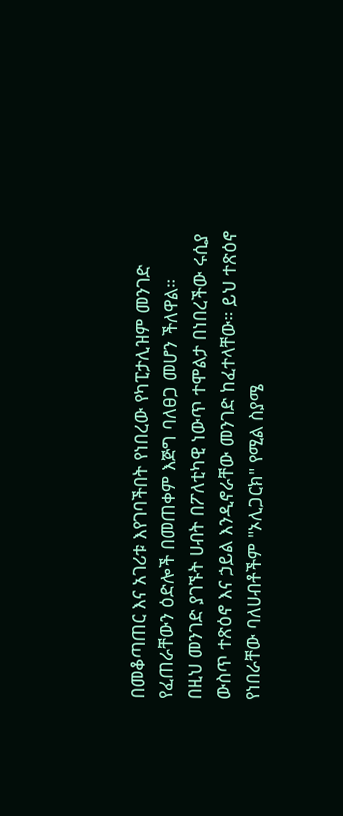በመቆጣጠር እና አገሪቱ እየገባችበት የነበረው የካፒታሊዝም መንገድ የፈጠራቸውን ዕድሎች በመጠቀም እጅግ ባለፀጋ መሆን ችለዋል።
በዚህ መንገድ ያገኙት ሀብት በፖለቲካዊ ነውጥ ተሞልታ በነበረችው ሩሲያ ውስጥ ተጽዕኖ እና ኃይል እንዲኖራቸው መንገድ ከፈተላቸው። ይህ ተጽዕኖ የነበራቸው ባለሀብቶችም "ኦሊጋርክ" የሚል ስያሜ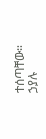ተሰጣቸው።
ኃያሉ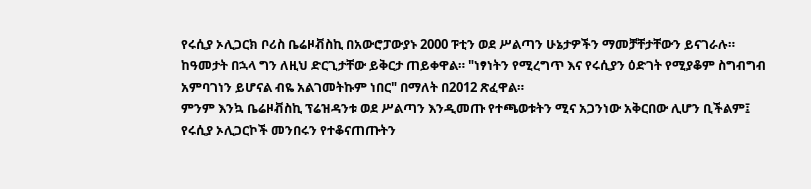የሩሲያ ኦሊጋርክ ቦሪስ ቤሬዞቭስኪ በአውሮፓውያኑ 2000 ፑቲን ወደ ሥልጣን ሁኔታዎችን ማመቻቸታቸውን ይናገራሉ።
ከዓመታት በኋላ ግን ለዚህ ድርጊታቸው ይቅርታ ጠይቀዋል። "ነፃነትን የሚረግጥ እና የሩሲያን ዕድገት የሚያቆም ስግብግብ አምባገነን ይሆናል ብዬ አልገመትኩም ነበር" በማለት በ2012 ጽፈዋል።
ምንም እንኳ ቤሬዞቭስኪ ፕሬዝዳንቱ ወደ ሥልጣን እንዲመጡ የተጫወቱትን ሚና አጋንነው አቅርበው ሊሆን ቢችልም፤ የሩሲያ ኦሊጋርኮች መንበሩን የተቆናጠጡትን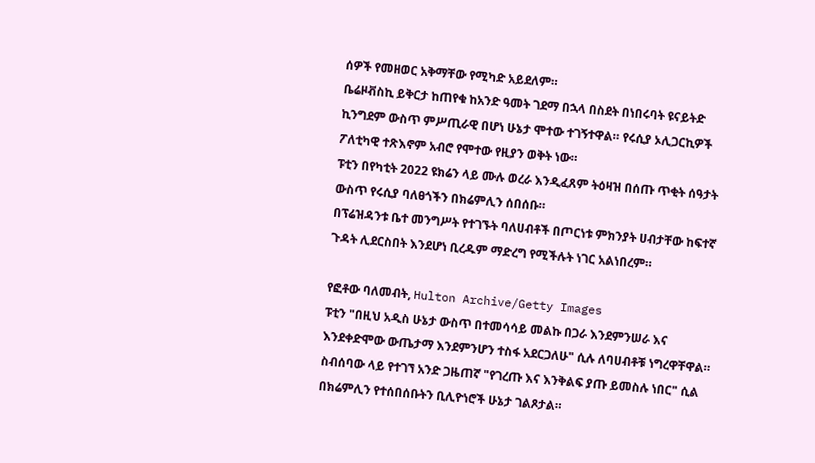ሰዎች የመዘወር አቅማቸው የሚካድ አይደለም።
ቤሬዞቭስኪ ይቅርታ ከጠየቁ ከአንድ ዓመት ገደማ በኋላ በስደት በነበሩባት ዩናይትድ ኪንግደም ውስጥ ምሥጢራዊ በሆነ ሁኔታ ሞተው ተገኝተዋል። የሩሲያ ኦሊጋርኪዎች ፖለቲካዊ ተጽእኖም አብሮ የሞተው የዚያን ወቅት ነው።
ፑቲን በየካቲት 2022 ዩክሬን ላይ ሙሉ ወረራ እንዲፈጸም ትዕዛዝ በሰጡ ጥቂት ሰዓታት ውስጥ የሩሲያ ባለፀጎችን በክሬምሊን ሰበሰቡ።
በፕሬዝዳንቱ ቤተ መንግሥት የተገኙት ባለሀብቶች በጦርነቱ ምክንያት ሀብታቸው ከፍተኛ ጉዳት ሊደርስበት እንደሆነ ቢረዱም ማድረግ የሚችሉት ነገር አልነበረም።

የፎቶው ባለመብት, Hulton Archive/Getty Images
ፑቲን "በዚህ አዲስ ሁኔታ ውስጥ በተመሳሳይ መልኩ በጋራ እንደምንሠራ እና እንደቀድሞው ውጤታማ እንደምንሆን ተስፋ አደርጋለሁ" ሲሉ ለባሀብቶቹ ነግረዋቸዋል።
ስብሰባው ላይ የተገኘ አንድ ጋዜጠኛ "የገረጡ እና እንቅልፍ ያጡ ይመስሉ ነበር" ሲል በክሬምሊን የተሰበሰቡትን ቢሊዮነሮች ሁኔታ ገልጾታል።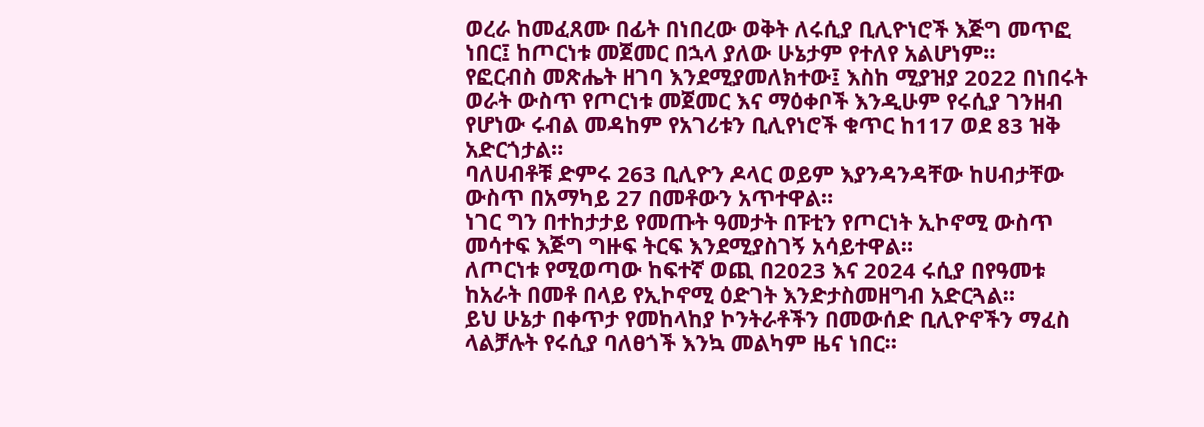ወረራ ከመፈጸሙ በፊት በነበረው ወቅት ለሩሲያ ቢሊዮነሮች እጅግ መጥፎ ነበር፤ ከጦርነቱ መጀመር በኋላ ያለው ሁኔታም የተለየ አልሆነም።
የፎርብስ መጽሔት ዘገባ እንደሚያመለክተው፤ እስከ ሚያዝያ 2022 በነበሩት ወራት ውስጥ የጦርነቱ መጀመር እና ማዕቀቦች እንዲሁም የሩሲያ ገንዘብ የሆነው ሩብል መዳከም የአገሪቱን ቢሊየነሮች ቁጥር ከ117 ወደ 83 ዝቅ አድርጎታል።
ባለሀብቶቹ ድምሩ 263 ቢሊዮን ዶላር ወይም እያንዳንዳቸው ከሀብታቸው ውስጥ በአማካይ 27 በመቶውን አጥተዋል።
ነገር ግን በተከታታይ የመጡት ዓመታት በፑቲን የጦርነት ኢኮኖሚ ውስጥ መሳተፍ እጅግ ግዙፍ ትርፍ እንደሚያስገኝ አሳይተዋል።
ለጦርነቱ የሚወጣው ከፍተኛ ወጪ በ2023 እና 2024 ሩሲያ በየዓመቱ ከአራት በመቶ በላይ የኢኮኖሚ ዕድገት እንድታስመዘግብ አድርጓል።
ይህ ሁኔታ በቀጥታ የመከላከያ ኮንትራቶችን በመውሰድ ቢሊዮኖችን ማፈስ ላልቻሉት የሩሲያ ባለፀጎች እንኳ መልካም ዜና ነበር።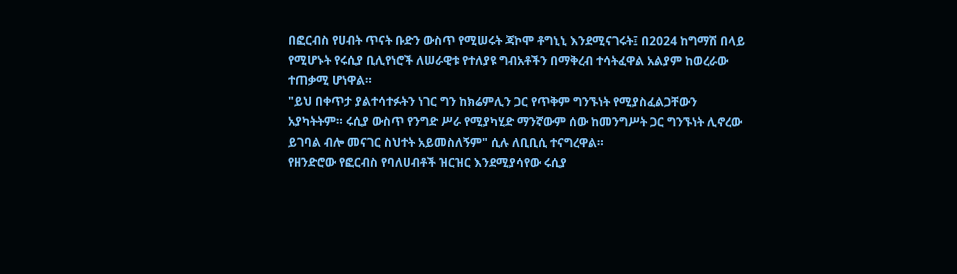በፎርብስ የሀብት ጥናት ቡድን ውስጥ የሚሠሩት ጃኮሞ ቶግኒኒ እንደሚናገሩት፤ በ2024 ከግማሽ በላይ የሚሆኑት የሩሲያ ቢሊየነሮች ለሠራዊቱ የተለያዩ ግብአቶችን በማቅረብ ተሳትፈዋል አልያም ከወረራው ተጠቃሚ ሆነዋል።
"ይህ በቀጥታ ያልተሳተፉትን ነገር ግን ከክሬምሊን ጋር የጥቅም ግንኙነት የሚያስፈልጋቸውን አያካትትም። ሩሲያ ውስጥ የንግድ ሥራ የሚያካሂድ ማንኛውም ሰው ከመንግሥት ጋር ግንኙነት ሊኖረው ይገባል ብሎ መናገር ስህተት አይመስለኝም" ሲሉ ለቢቢሲ ተናግረዋል።
የዘንድሮው የፎርብስ የባለሀብቶች ዝርዝር እንደሚያሳየው ሩሲያ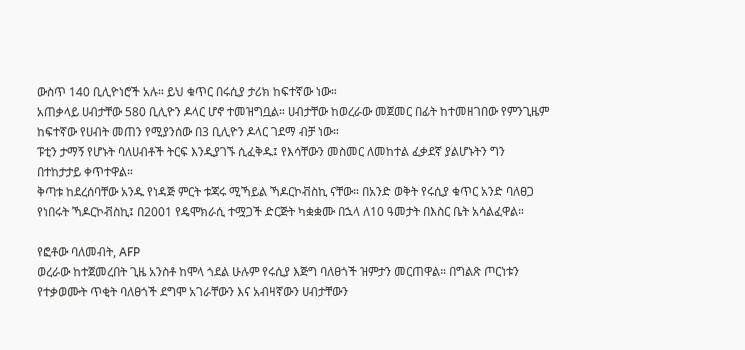ውስጥ 140 ቢሊዮነሮች አሉ። ይህ ቁጥር በሩሲያ ታሪክ ከፍተኛው ነው።
አጠቃላይ ሀብታቸው 580 ቢሊዮን ዶላር ሆኖ ተመዝግቧል። ሀብታቸው ከወረራው መጀመር በፊት ከተመዘገበው የምንጊዜም ከፍተኛው የሀብት መጠን የሚያንሰው በ3 ቢሊዮን ዶላር ገደማ ብቻ ነው።
ፑቲን ታማኝ የሆኑት ባለሀብቶች ትርፍ እንዲያገኙ ሲፈቅዱ፤ የእሳቸውን መስመር ለመከተል ፈቃደኛ ያልሆኑትን ግን በተከታታይ ቀጥተዋል።
ቅጣቱ ከደረሰባቸው አንዱ የነዳጅ ምርት ቱጃሩ ሚኻይል ኻዶርኮቭስኪ ናቸው። በአንድ ወቅት የሩሲያ ቁጥር አንድ ባለፀጋ የነበሩት ኻዶርኮቭስኪ፤ በ2001 የዴሞክራሲ ተሟጋች ድርጅት ካቋቋሙ በኋላ ለ10 ዓመታት በእስር ቤት አሳልፈዋል።

የፎቶው ባለመብት, AFP
ወረራው ከተጀመረበት ጊዜ አንስቶ ከሞላ ጎደል ሁሉም የሩሲያ እጅግ ባለፀጎች ዝምታን መርጠዋል። በግልጽ ጦርነቱን የተቃወሙት ጥቂት ባለፀጎች ደግሞ አገራቸውን እና አብዛኛውን ሀብታቸውን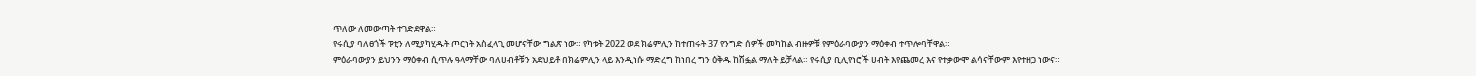ጥለው ለመውጣት ተገድደዋል።
የሩሲያ ባለፀጎች ፑቲን ለሚያካሂዱት ጦርነት አስፈላጊ መሆናቸው ግልጽ ነው። የካቱት 2022 ወደ ክሬምሊን ከተጠሩት 37 የንግድ ሰዎች መካከል ብዙዎቹ የምዕራባውያን ማዕቀብ ተጥሎባቸዋል።
ምዕራባውያን ይህንን ማዕቀብ ሲጥሉ ዓላማቸው ባለሀብቶቹን አደህይቶ በክሬምሊን ላይ እንዲነሱ ማድረግ ከነበረ ግን ዕቅዱ ከሽፏል ማለት ይቻላል። የሩሲያ ቢሊየነሮች ሀብት እየጨመረ እና የተቃውሞ ልሳናቸውም እየተዘጋ ነውና።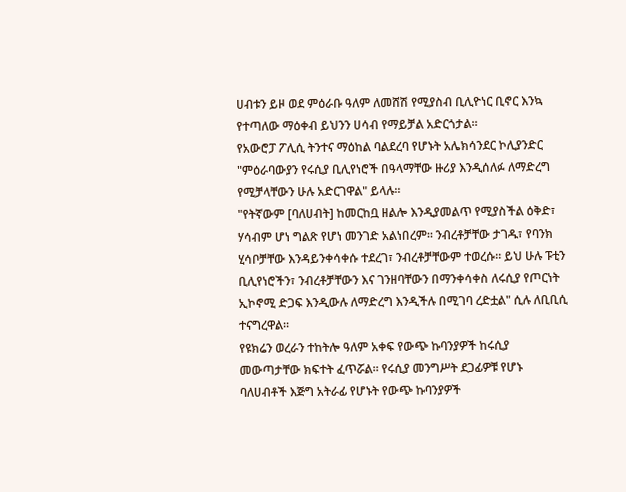ሀብቱን ይዞ ወደ ምዕራቡ ዓለም ለመሸሽ የሚያስብ ቢሊዮነር ቢኖር እንኳ የተጣለው ማዕቀብ ይህንን ሀሳብ የማይቻል አድርጎታል።
የአውሮፓ ፖሊሲ ትንተና ማዕከል ባልደረባ የሆኑት አሌክሳንደር ኮሊያንድር "ምዕራባውያን የሩሲያ ቢሊየነሮች በዓላማቸው ዙሪያ እንዲሰለፉ ለማድረግ የሚቻላቸውን ሁሉ አድርገዋል" ይላሉ።
"የትኛውም [ባለሀብት] ከመርከቧ ዘልሎ እንዲያመልጥ የሚያስችል ዕቅድ፣ ሃሳብም ሆነ ግልጽ የሆነ መንገድ አልነበረም። ንብረቶቻቸው ታገዱ፣ የባንክ ሂሳቦቻቸው እንዳይንቀሳቀሱ ተደረገ፣ ንብረቶቻቸውም ተወረሱ። ይህ ሁሉ ፑቲን ቢሊየነሮችን፣ ንብረቶቻቸውን እና ገንዘባቸውን በማንቀሳቀስ ለሩሲያ የጦርነት ኢኮኖሚ ድጋፍ እንዲውሉ ለማድረግ እንዲችሉ በሚገባ ረድቷል" ሲሉ ለቢቢሲ ተናግረዋል።
የዩክሬን ወረራን ተከትሎ ዓለም አቀፍ የውጭ ኩባንያዎች ከሩሲያ መውጣታቸው ክፍተት ፈጥሯል። የሩሲያ መንግሥት ደጋፊዎቹ የሆኑ ባለሀብቶች እጅግ አትራፊ የሆኑት የውጭ ኩባንያዎች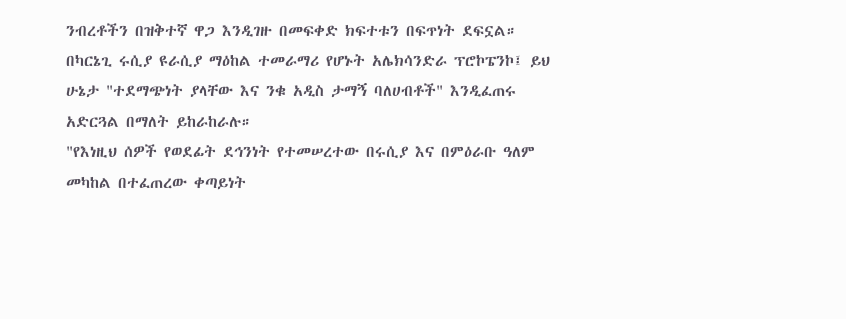ንብረቶችን በዝቅተኛ ዋጋ እንዲገዙ በመፍቀድ ክፍተቱን በፍጥነት ደፍኗል።
በካርኔጊ ሩሲያ ዩራሲያ ማዕከል ተመራማሪ የሆኑት አሌክሳንድራ ፕሮኮፔንኮ፤ ይህ ሁኔታ "ተደማጭነት ያላቸው እና ንቁ አዲስ ታማኝ ባለሀብቶች" እንዲፈጠሩ አድርጓል በማለት ይከራከራሉ።
"የእነዚህ ሰዎች የወደፊት ደኅንነት የተመሠረተው በሩሲያ እና በምዕራቡ ዓለም መካከል በተፈጠረው ቀጣይነት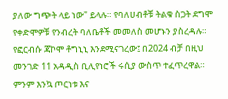ያለው ግጭት ላይ ነው" ይላሉ። የባለሀብቶቹ ትልቁ ስጋት ደግሞ የቀድሞዎቹ የንብረት ባለቤቶች መመለስ መሆኑን ያስረዳሉ።
የፎርብሱ ጃኮሞ ቶግኒኒ እንደሚናገረው፤ በ2024 ብቻ በዚህ መንገድ 11 አዳዲስ ቢሊየነሮች ሩሲያ ውስጥ ተፈጥረዋል።
ምንም እንኳ ጦርነቱ እና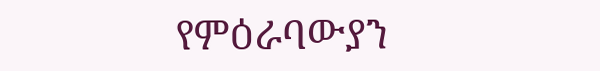የምዕራባውያን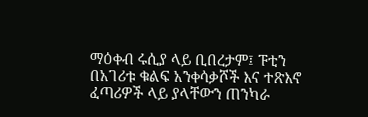ማዕቀብ ሩሲያ ላይ ቢበረታም፤ ፑቲን በአገሪቱ ቁልፍ አንቀሳቃሾች እና ተጽእኖ ፈጣሪዎች ላይ ያላቸውን ጠንካራ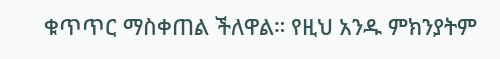ቁጥጥር ማስቀጠል ችለዋል። የዚህ አንዱ ምክንያትም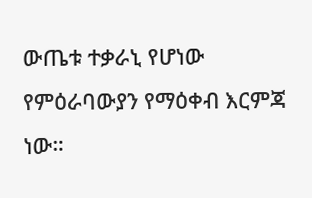ውጤቱ ተቃራኒ የሆነው የምዕራባውያን የማዕቀብ እርምጃ ነው።